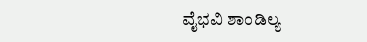ವೈಭವಿ ಶಾಂಡಿಲ್ಯ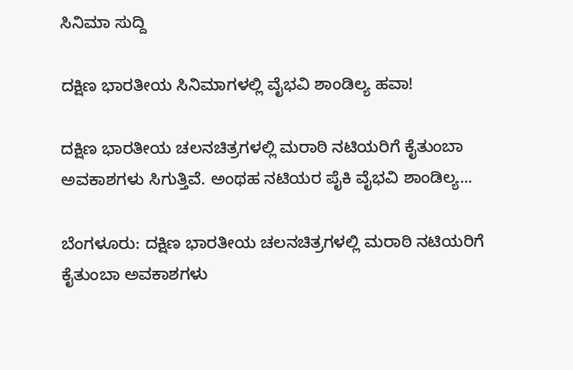ಸಿನಿಮಾ ಸುದ್ದಿ

ದಕ್ಷಿಣ ಭಾರತೀಯ ಸಿನಿಮಾಗಳಲ್ಲಿ ವೈಭವಿ ಶಾಂಡಿಲ್ಯ ಹವಾ!

ದಕ್ಷಿಣ ಭಾರತೀಯ ಚಲನಚಿತ್ರಗಳಲ್ಲಿ ಮರಾಠಿ ನಟಿಯರಿಗೆ ಕೈತುಂಬಾ ಅವಕಾಶಗಳು ಸಿಗುತ್ತಿವೆ. ಅಂಥಹ ನಟಿಯರ ಪೈಕಿ ವೈಭವಿ ಶಾಂಡಿಲ್ಯ...

ಬೆಂಗಳೂರು: ದಕ್ಷಿಣ ಭಾರತೀಯ ಚಲನಚಿತ್ರಗಳಲ್ಲಿ ಮರಾಠಿ ನಟಿಯರಿಗೆ ಕೈತುಂಬಾ ಅವಕಾಶಗಳು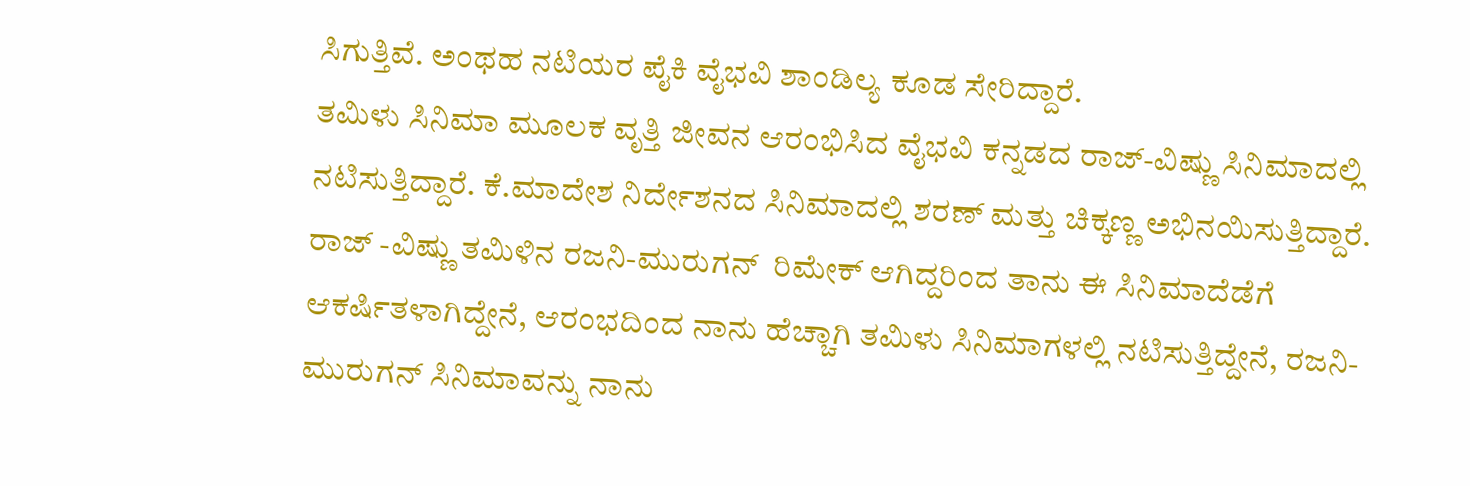ಸಿಗುತ್ತಿವೆ. ಅಂಥಹ ನಟಿಯರ ಪೈಕಿ ವೈಭವಿ ಶಾಂಡಿಲ್ಯ ಕೂಡ ಸೇರಿದ್ದಾರೆ.
ತಮಿಳು ಸಿನಿಮಾ ಮೂಲಕ ವೃತ್ತಿ ಜೀವನ ಆರಂಭಿಸಿದ ವೈಭವಿ ಕನ್ನಡದ ರಾಜ್-ವಿಷ್ಣು ಸಿನಿಮಾದಲ್ಲಿ ನಟಿಸುತ್ತಿದ್ದಾರೆ. ಕೆ.ಮಾದೇಶ ನಿರ್ದೇಶನದ ಸಿನಿಮಾದಲ್ಲಿ ಶರಣ್ ಮತ್ತು ಚಿಕ್ಕಣ್ಣ ಅಭಿನಯಿಸುತ್ತಿದ್ದಾರೆ.
ರಾಜ್ -ವಿಷ್ಣು ತಮಿಳಿನ ರಜನಿ-ಮುರುಗನ್  ರಿಮೇಕ್ ಆಗಿದ್ದರಿಂದ ತಾನು ಈ ಸಿನಿಮಾದೆಡೆಗೆ ಆಕರ್ಷಿತಳಾಗಿದ್ದೇನೆ, ಆರಂಭದಿಂದ ನಾನು ಹೆಚ್ಚಾಗಿ ತಮಿಳು ಸಿನಿಮಾಗಳಲ್ಲಿ ನಟಿಸುತ್ತಿದ್ದೇನೆ, ರಜನಿ-ಮುರುಗನ್ ಸಿನಿಮಾವನ್ನು ನಾನು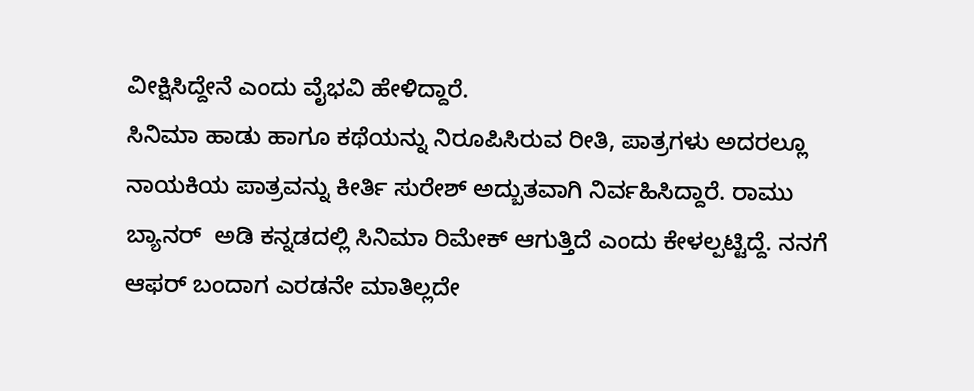ವೀಕ್ಷಿಸಿದ್ದೇನೆ ಎಂದು ವೈಭವಿ ಹೇಳಿದ್ದಾರೆ.
ಸಿನಿಮಾ ಹಾಡು ಹಾಗೂ ಕಥೆಯನ್ನು ನಿರೂಪಿಸಿರುವ ರೀತಿ, ಪಾತ್ರಗಳು ಅದರಲ್ಲೂ ನಾಯಕಿಯ ಪಾತ್ರವನ್ನು ಕೀರ್ತಿ ಸುರೇಶ್ ಅದ್ಬುತವಾಗಿ ನಿರ್ವಹಿಸಿದ್ದಾರೆ. ರಾಮು ಬ್ಯಾನರ್  ಅಡಿ ಕನ್ನಡದಲ್ಲಿ ಸಿನಿಮಾ ರಿಮೇಕ್ ಆಗುತ್ತಿದೆ ಎಂದು ಕೇಳಲ್ಪಟ್ಟಿದ್ದೆ. ನನಗೆ ಆಫರ್ ಬಂದಾಗ ಎರಡನೇ ಮಾತಿಲ್ಲದೇ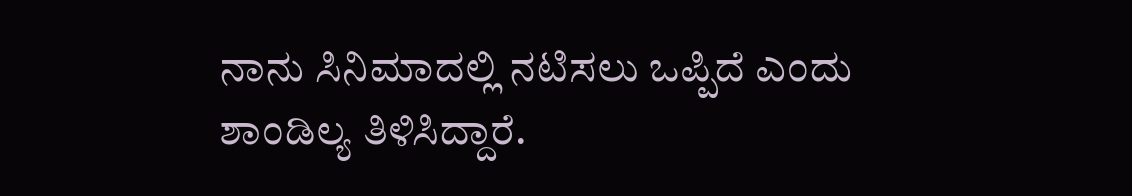ನಾನು ಸಿನಿಮಾದಲ್ಲಿ ನಟಿಸಲು ಒಪ್ಪಿದೆ ಎಂದು ಶಾಂಡಿಲ್ಯ ತಿಳಿಸಿದ್ದಾರೆ.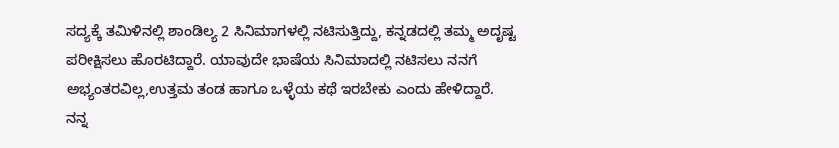ಸದ್ಯಕ್ಕೆ ತಮಿಳಿನಲ್ಲಿ ಶಾಂಡಿಲ್ಯ 2 ಸಿನಿಮಾಗಳಲ್ಲಿ ನಟಿಸುತ್ತಿದ್ದು, ಕನ್ನಡದಲ್ಲಿ ತಮ್ಮ ಅದೃಷ್ಟ ಪರೀಕ್ಷಿಸಲು ಹೊರಟಿದ್ದಾರೆ. ಯಾವುದೇ ಭಾಷೆಯ ಸಿನಿಮಾದಲ್ಲಿ ನಟಿಸಲು ನನಗೆ ಅಭ್ಯಂತರವಿಲ್ಲ,ಉತ್ತಮ ತಂಡ ಹಾಗೂ ಒಳ್ಳೆಯ ಕಥೆ ಇರಬೇಕು ಎಂದು ಹೇಳಿದ್ದಾರೆ.
ನನ್ನ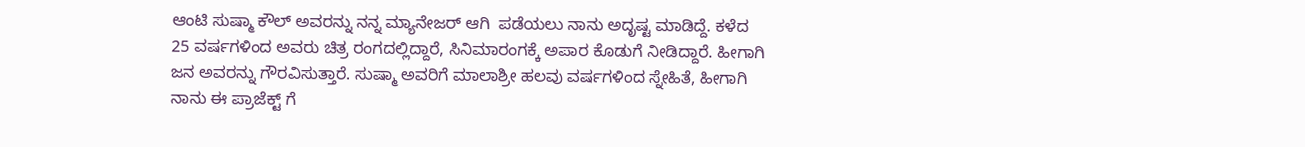ಆಂಟಿ ಸುಷ್ಮಾ ಕೌಲ್ ಅವರನ್ನು ನನ್ನ ಮ್ಯಾನೇಜರ್ ಆಗಿ  ಪಡೆಯಲು ನಾನು ಅದೃಷ್ಟ ಮಾಡಿದ್ದೆ. ಕಳೆದ 25 ವರ್ಷಗಳಿಂದ ಅವರು ಚಿತ್ರ ರಂಗದಲ್ಲಿದ್ದಾರೆ, ಸಿನಿಮಾರಂಗಕ್ಕೆ ಅಪಾರ ಕೊಡುಗೆ ನೀಡಿದ್ದಾರೆ. ಹೀಗಾಗಿ ಜನ ಅವರನ್ನು ಗೌರವಿಸುತ್ತಾರೆ. ಸುಷ್ಮಾ ಅವರಿಗೆ ಮಾಲಾಶ್ರೀ ಹಲವು ವರ್ಷಗಳಿಂದ ಸ್ನೇಹಿತೆ, ಹೀಗಾಗಿ ನಾನು ಈ ಪ್ರಾಜೆಕ್ಟ್ ಗೆ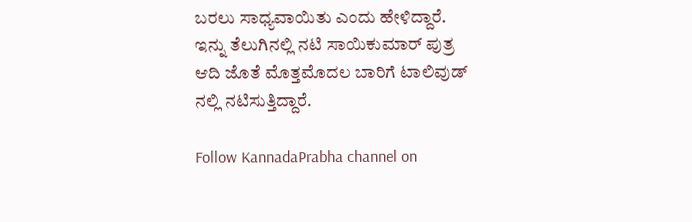ಬರಲು ಸಾಧ್ಯವಾಯಿತು ಎಂದು ಹೇಳಿದ್ದಾರೆ.
ಇನ್ನು ತೆಲುಗಿನಲ್ಲಿ ನಟಿ ಸಾಯಿಕುಮಾರ್ ಪುತ್ರ ಆದಿ ಜೊತೆ ಮೊತ್ತಮೊದಲ ಬಾರಿಗೆ ಟಾಲಿವುಡ್ ನಲ್ಲಿ ನಟಿಸುತ್ತಿದ್ದಾರೆ.

Follow KannadaPrabha channel on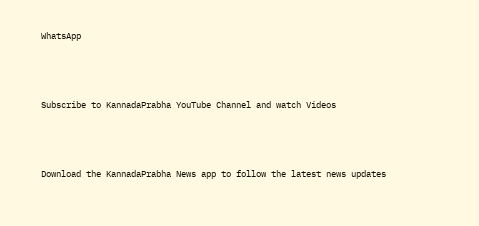WhatsApp



Subscribe to KannadaPrabha YouTube Channel and watch Videos



Download the KannadaPrabha News app to follow the latest news updates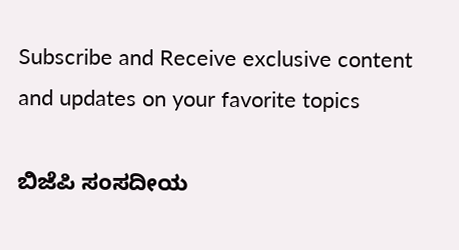Subscribe and Receive exclusive content and updates on your favorite topics

ಬಿಜೆಪಿ ಸಂಸದೀಯ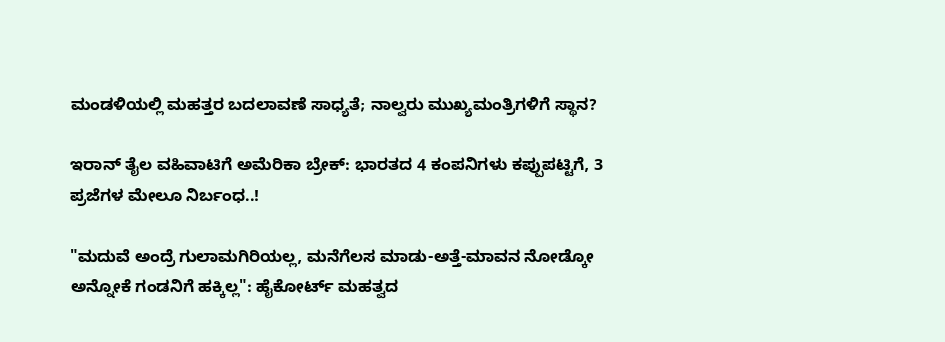ಮಂಡಳಿಯಲ್ಲಿ ಮಹತ್ತರ ಬದಲಾವಣೆ ಸಾಧ್ಯತೆ; ನಾಲ್ವರು ಮುಖ್ಯಮಂತ್ರಿಗಳಿಗೆ ಸ್ಥಾನ?

ಇರಾನ್‌ ತೈಲ ವಹಿವಾಟಿಗೆ ಅಮೆರಿಕಾ ಬ್ರೇಕ್: ಭಾರತದ 4 ಕಂಪನಿಗಳು ಕಪ್ಪುಪಟ್ಟಿಗೆ, 3 ಪ್ರಜೆಗಳ ಮೇಲೂ ನಿರ್ಬಂಧ..!

"ಮದುವೆ ಅಂದ್ರೆ ಗುಲಾಮಗಿರಿಯಲ್ಲ, ಮನೆಗೆಲಸ ಮಾಡು-ಅತ್ತೆ-ಮಾವನ ನೋಡ್ಕೋ ಅನ್ನೋಕೆ ಗಂಡನಿಗೆ ಹಕ್ಕಿಲ್ಲ": ಹೈಕೋರ್ಟ್ ಮಹತ್ವದ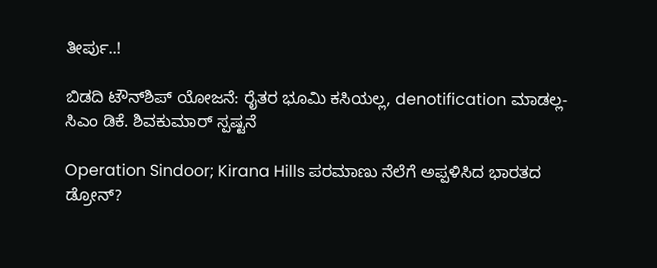ತೀರ್ಪು..!

ಬಿಡದಿ ಟೌನ್‌ಶಿಪ್‌ ಯೋಜನೆ: ರೈತರ ಭೂಮಿ ಕಸಿಯಲ್ಲ, denotification ಮಾಡಲ್ಲ- ಸಿಎಂ ಡಿಕೆ. ಶಿವಕುಮಾರ್ ಸ್ಪಷ್ಟನೆ

Operation Sindoor; Kirana Hills ಪರಮಾಣು ನೆಲೆಗೆ ಅಪ್ಪಳಿಸಿದ ಭಾರತದ ಡ್ರೋನ್?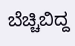ಬೆಚ್ಚಿಬಿದ್ದ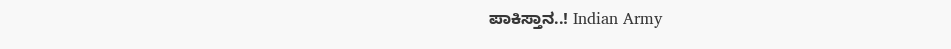ಪಾಕಿಸ್ತಾನ..! Indian Army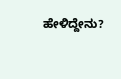ಹೇಳಿದ್ದೇನು?